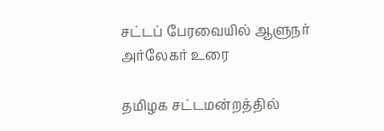சட்டப் பேரவையில் ஆளுநர் அர்லேகர் உரை

தமிழக சட்டமன்றத்தில்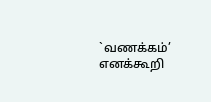`வணக்கம்’ எனக்கூறி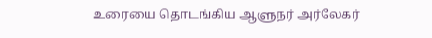உரையை தொடங்கிய ஆளுநர் அர்லேகர்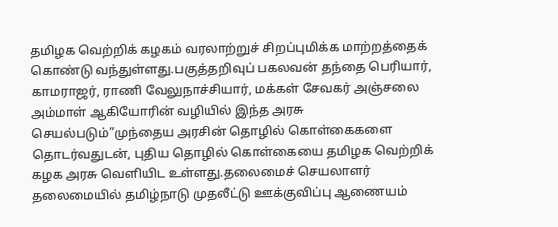தமிழக வெற்றிக் கழகம் வரலாற்றுச் சிறப்புமிக்க மாற்றத்தைக் கொண்டு வந்துள்ளது.பகுத்தறிவுப் பகலவன் தந்தை பெரியார், காமராஜர், ராணி வேலுநாச்சியார், மக்கள் சேவகர் அஞ்சலை அம்மாள் ஆகியோரின் வழியில் இந்த அரசு செயல்படும்”முந்தைய அரசின் தொழில் கொள்கைகளை தொடர்வதுடன், புதிய தொழில் கொள்கையை தமிழக வெற்றிக் கழக அரசு வெளியிட உள்ளது.தலைமைச் செயலாளர் தலைமையில் தமிழ்நாடு முதலீட்டு ஊக்குவிப்பு ஆணையம்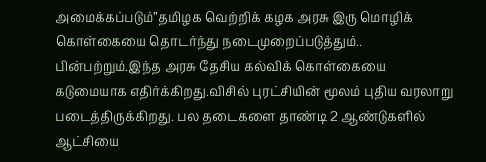அமைக்கப்படும்”தமிழக வெற்றிக் கழக அரசு இரு மொழிக் கொள்கையை தொடர்ந்து நடைமுறைப்படுத்தும்.. பின்பற்றும்.இந்த அரசு தேசிய கல்விக் கொள்கையை கடுமையாக எதிர்க்கிறது.விசில் புரட்சியின் மூலம் புதிய வரலாறு படைத்திருக்கிறது. பல தடைகளை தாண்டி 2 ஆண்டுகளில் ஆட்சியை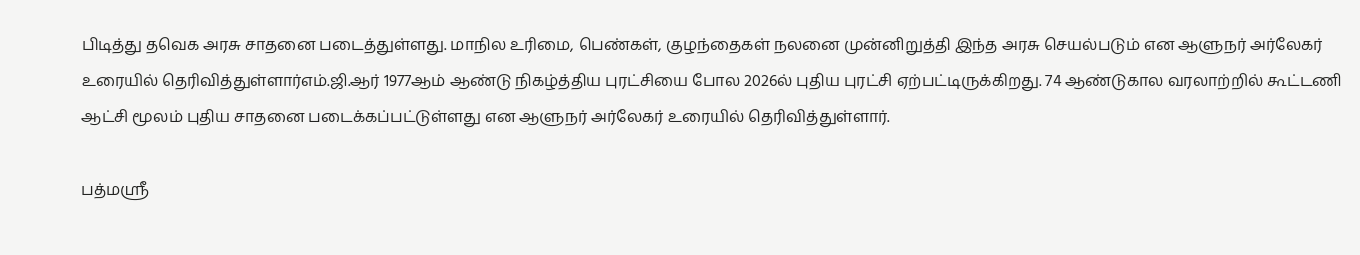பிடித்து தவெக அரசு சாதனை படைத்துள்ளது. மாநில உரிமை, பெண்கள், குழந்தைகள் நலனை முன்னிறுத்தி இந்த அரசு செயல்படும் என ஆளுநர் அர்லேகர் உரையில் தெரிவித்துள்ளார்எம்.ஜி.ஆர் 1977ஆம் ஆண்டு நிகழ்த்திய புரட்சியை போல 2026ல் புதிய புரட்சி ஏற்பட்டிருக்கிறது. 74 ஆண்டுகால வரலாற்றில் கூட்டணி ஆட்சி மூலம் புதிய சாதனை படைக்கப்பட்டுள்ளது என ஆளுநர் அர்லேகர் உரையில் தெரிவித்துள்ளார்.

பத்மஸ்ரீ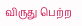விருது பெற்ற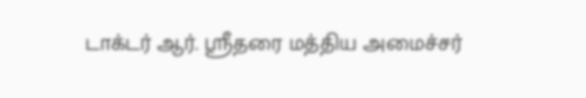டாக்டர் ஆர். ஸ்ரீதரை மத்திய அமைச்சர்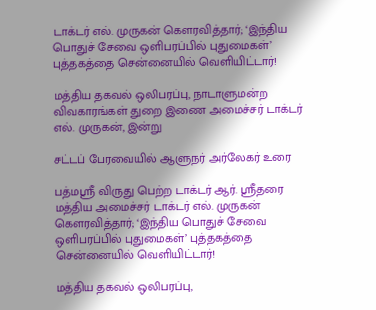டாக்டர் எல். முருகன் கௌரவித்தார்; ‘இந்திய பொதுச் சேவை ஒளிபரப்பில் புதுமைகள்’ புத்தகத்தை சென்னையில் வெளியிட்டார்!

மத்திய தகவல் ஒலிபரப்பு, நாடாளுமன்ற விவகாரங்கள் துறை இணை அமைச்சர் டாக்டர் எல். முருகன், இன்று

சட்டப் பேரவையில் ஆளுநர் அர்லேகர் உரை

பத்மஸ்ரீ விருது பெற்ற டாக்டர் ஆர். ஸ்ரீதரை மத்திய அமைச்சர் டாக்டர் எல். முருகன் கௌரவித்தார்; ‘இந்திய பொதுச் சேவை ஒளிபரப்பில் புதுமைகள்’ புத்தகத்தை சென்னையில் வெளியிட்டார்!

மத்திய தகவல் ஒலிபரப்பு,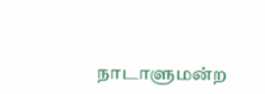நாடாளுமன்ற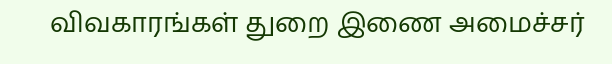விவகாரங்கள் துறை இணை அமைச்சர்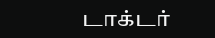டாக்டர்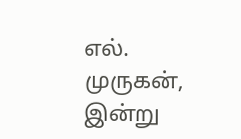எல். முருகன், இன்று